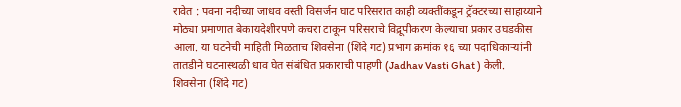रावेत : पवना नदीच्या जाधव वस्ती विसर्जन घाट परिसरात काही व्यक्तींकडून ट्रॅक्टरच्या साहाय्याने मोठ्या प्रमाणात बेकायदेशीरपणे कचरा टाकून परिसराचे विद्रूपीकरण केल्याचा प्रकार उघडकीस आला. या घटनेची माहिती मिळताच शिवसेना (शिंदे गट) प्रभाग क्रमांक १६ च्या पदाधिकाऱ्यांनी तातडीने घटनास्थळी धाव घेत संबंधित प्रकाराची पाहणी (Jadhav Vasti Ghat ) केली.
शिवसेना (शिंदे गट)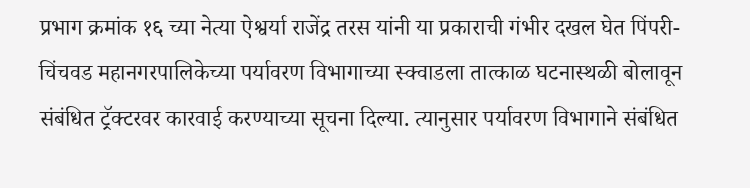प्रभाग क्रमांक १६ च्या नेत्या ऐश्वर्या राजेंद्र तरस यांनी या प्रकाराची गंभीर दखल घेत पिंपरी-चिंचवड महानगरपालिकेच्या पर्यावरण विभागाच्या स्क्वाडला तात्काळ घटनास्थळी बोलावून संबंधित ट्रॅक्टरवर कारवाई करण्याच्या सूचना दिल्या. त्यानुसार पर्यावरण विभागाने संबंधित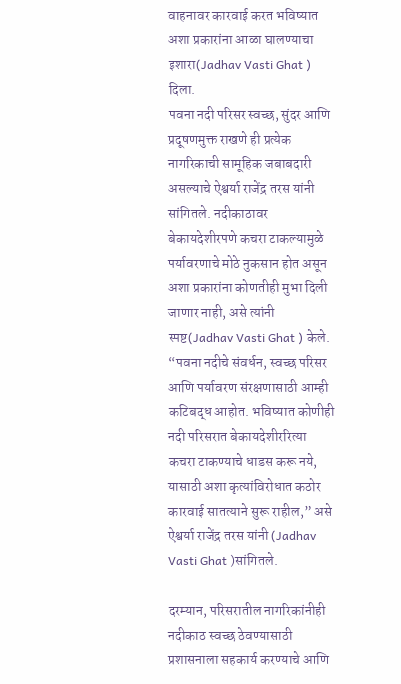वाहनावर कारवाई करत भविष्यात अशा प्रकारांना आळा घालण्याचा इशारा(Jadhav Vasti Ghat ) दिला.
पवना नदी परिसर स्वच्छ, सुंदर आणि प्रदूषणमुक्त राखणे ही प्रत्येक नागरिकाची सामूहिक जबाबदारी असल्याचे ऐश्वर्या राजेंद्र तरस यांनी सांगितले. नदीकाठावर बेकायदेशीरपणे कचरा टाकल्यामुळे पर्यावरणाचे मोठे नुकसान होत असून अशा प्रकारांना कोणतीही मुभा दिली जाणार नाही, असे त्यांनी स्पष्ट(Jadhav Vasti Ghat ) केले.
“पवना नदीचे संवर्धन, स्वच्छ परिसर आणि पर्यावरण संरक्षणासाठी आम्ही कटिबद्ध आहोत. भविष्यात कोणीही नदी परिसरात बेकायदेशीररित्या कचरा टाकण्याचे धाडस करू नये, यासाठी अशा कृत्यांविरोधात कठोर कारवाई सातत्याने सुरू राहील,” असे ऐश्वर्या राजेंद्र तरस यांनी (Jadhav Vasti Ghat )सांगितले.

दरम्यान, परिसरातील नागरिकांनीही नदीकाठ स्वच्छ ठेवण्यासाठी प्रशासनाला सहकार्य करण्याचे आणि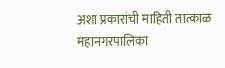अशा प्रकारांची माहिती तात्काळ महानगरपालिका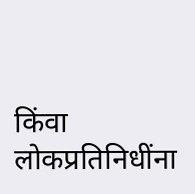किंवा लोकप्रतिनिधींना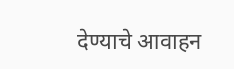देण्याचे आवाहन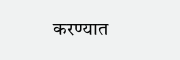करण्यात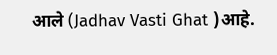आले (Jadhav Vasti Ghat )आहे.